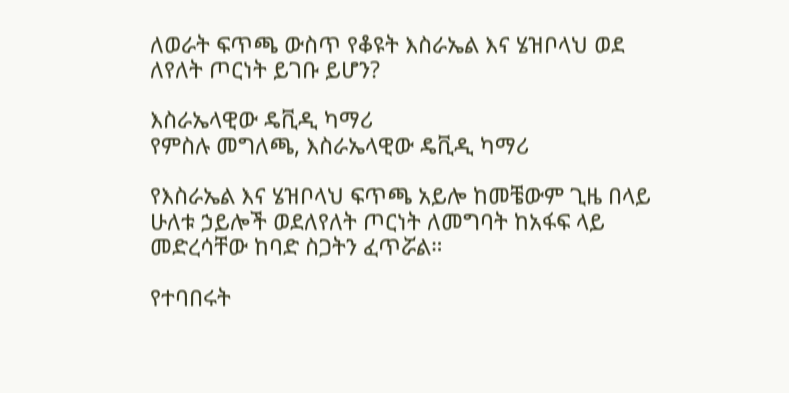ለወራት ፍጥጫ ውስጥ የቆዩት እስራኤል እና ሄዝቦላህ ወደ ለየለት ጦርነት ይገቡ ይሆን?

እስራኤላዊው ዴቪዲ ካማሪ
የምስሉ መግለጫ, እስራኤላዊው ዴቪዲ ካማሪ

የእስራኤል እና ሄዝቦላህ ፍጥጫ አይሎ ከመቼውም ጊዜ በላይ ሁለቱ ኃይሎች ወደለየለት ጦርነት ለመግባት ከአፋፍ ላይ መድረሳቸው ከባድ ስጋትን ፈጥሯል።

የተባበሩት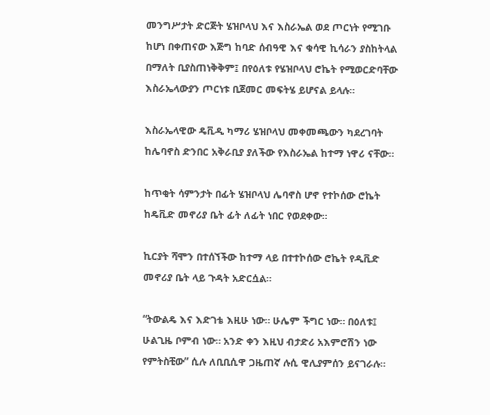መንግሥታት ድርጅት ሄዝቦላህ እና እስራኤል ወደ ጦርነት የሚገቡ ከሆነ በቀጠናው እጅግ ከባድ ሰብዓዊ እና ቁሳዊ ኪሳራን ያስከትላል በማለት ቢያስጠነቅቅም፤ በየዕለቱ የሄዝቦላህ ሮኬት የሚወርድባቸው እስራኤላውያን ጦርነቱ ቢጀመር መፍትሄ ይሆናል ይላሉ።

እስራኤላዊው ዴቪዲ ካማሪ ሄዝቦላህ መቀመጫውን ካደረገባት ከሌባኖስ ድንበር አቅራቢያ ያለችው የእስራኤል ከተማ ነዋሪ ናቸው።

ከጥቂት ሳምንታት በፊት ሄዝቦላህ ሌባኖስ ሆኖ የተኮሰው ሮኬት ከዴቪድ መኖሪያ ቤት ፊት ለፊት ነበር የወደቀው።

ኪርያት ሻሞን በተሰኘችው ከተማ ላይ በተተኮሰው ሮኬት የዲቪድ መኖሪያ ቤት ላይ ጉዳት አድርሷል።

“ትውልዴ እና እድገቴ እዚሁ ነው። ሁሌም ችግር ነው። በዕለቱ፤ ሁልጊዜ ቦምብ ነው። አንድ ቀን እዚህ ብታድሪ አእምሮሽን ነው የምትስቺው” ሲሉ ለቢቢሲዋ ጋዜጠኛ ሉሲ ዊሊያምሰን ይናገራሉ።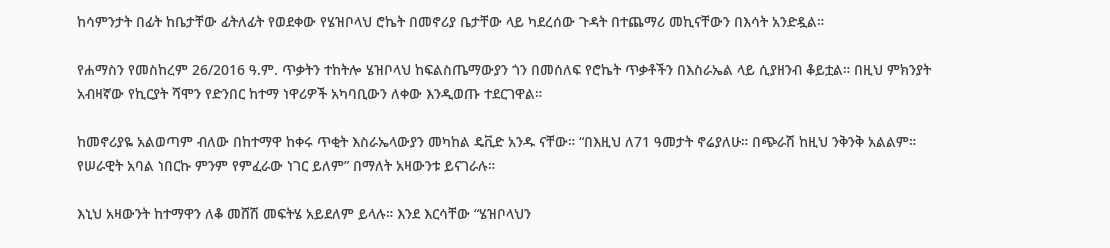ከሳምንታት በፊት ከቤታቸው ፊትለፊት የወደቀው የሄዝቦላህ ሮኬት በመኖሪያ ቤታቸው ላይ ካደረሰው ጉዳት በተጨማሪ መኪናቸውን በእሳት አንድዷል።

የሐማስን የመስከረም 26/2016 ዓ.ም. ጥቃትን ተከትሎ ሄዝቦላህ ከፍልስጤማውያን ጎን በመሰለፍ የሮኬት ጥቃቶችን በእስራኤል ላይ ሲያዘንብ ቆይቷል። በዚህ ምክንያት አብዛኛው የኪርያት ሻሞን የድንበር ከተማ ነዋሪዎች አካባቢውን ለቀው እንዲወጡ ተደርገዋል።

ከመኖሪያዬ አልወጣም ብለው በከተማዋ ከቀሩ ጥቂት እስራኤላውያን መካከል ዴቪድ አንዱ ናቸው። “በእዚህ ለ71 ዓመታት ኖሬያለሁ። በጭራሽ ከዚህ ንቅንቅ አልልም። የሠራዊት አባል ነበርኩ ምንም የምፈራው ነገር ይለም” በማለት አዛውንቱ ይናገራሉ።

እኒህ አዛውንት ከተማዋን ለቆ መሸሽ መፍትሄ አይደለም ይላሉ። እንደ እርሳቸው “ሄዝቦላህን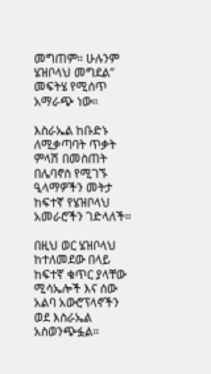መግጠም። ሁሉንም ሄዝቦላህ መግደል” መፍትሄ የሚሰጥ አማራጭ ነው።

እስራኤል ከቡድኑ ለሚቃጣባት ጥቃት ምላሽ በመስጠት በሌባኖስ የሚገኙ ዒላማዎችን መትታ ከፍተኛ የሄዝቦላህ አመራሮችን ገድላለች።

በዚህ ወር ሄዝቦላህ ከተለመደው በላይ ከፍተኛ ቁጥር ያላቸው ሚሳኤሎች እና ሰው አልባ አውሮፕላኖችን ወደ እስራኤል አስወንጭፏል።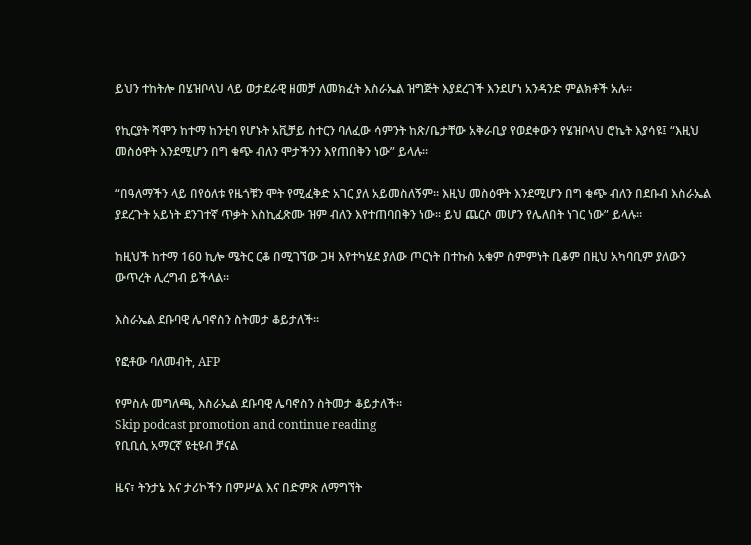ይህን ተከትሎ በሄዝቦላህ ላይ ወታደራዊ ዘመቻ ለመክፈት እስራኤል ዝግጅት እያደረገች እንደሆነ አንዳንድ ምልክቶች አሉ።

የኪርያት ሻሞን ከተማ ከንቲባ የሆኑት አቪቻይ ስተርን ባለፈው ሳምንት ከጽ/ቤታቸው አቅራቢያ የወደቀውን የሄዝቦላህ ሮኬት እያሳዩ፤ “እዚህ መስዕዋት እንደሚሆን በግ ቁጭ ብለን ሞታችንን እየጠበቅን ነው” ይላሉ።

“በዓለማችን ላይ በየዕለቱ የዜጎቹን ሞት የሚፈቅድ አገር ያለ አይመስለኝም። እዚህ መስዕዋት እንደሚሆን በግ ቁጭ ብለን በደቡብ እስራኤል ያደረጉት አይነት ደንገተኛ ጥቃት እስኪፈጽሙ ዝም ብለን እየተጠባበቅን ነው። ይህ ጨርሶ መሆን የሌለበት ነገር ነው” ይላሉ።

ከዚህች ከተማ 160 ኪሎ ሜትር ርቆ በሚገኘው ጋዛ እየተካሄደ ያለው ጦርነት በተኩስ አቁም ስምምነት ቢቆም በዚህ አካባቢም ያለውን ውጥረት ሊረግብ ይችላል።

እስራኤል ደቡባዊ ሌባኖስን ስትመታ ቆይታለች።

የፎቶው ባለመብት, AFP

የምስሉ መግለጫ, እስራኤል ደቡባዊ ሌባኖስን ስትመታ ቆይታለች።
Skip podcast promotion and continue reading
የቢቢሲ አማርኛ ዩቲዩብ ቻናል

ዜና፣ ትንታኔ እና ታሪኮችን በምሥል እና በድምጽ ለማግኘት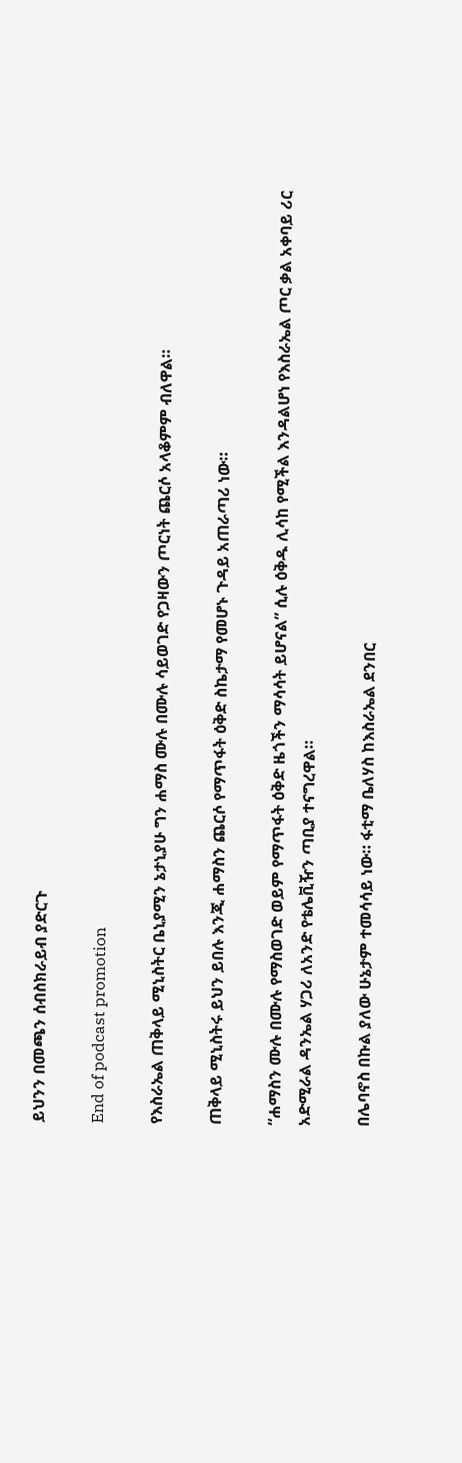ይህንን በመጫን ሰብስክራይብ ያድርጉ

End of podcast promotion

የእስራኤል ጠቅላይ ሚኒስትር ቤኒያሚን ኔታኒያሁ ግን ሐማስ ሙሉ በሙሉ ሳይወገድ የጋዛውን ጦርነት ጨርሶ አላቆምም ብለዋል።

ጠቅላይ ሚኒስትሩ ይህን ይበሉ እንጂ ሐማስን ጨርሶ የማጥፋት ዕቅድ ስኬታማ የመሆኑ ጉዳይ አጠራጣሪ ነው።

“ሐማስን ሙሉ በሙሉ የማስወገድ ወይም የማጥፋት ዕቅድ ዜጎችን ማሳሳት ይሆናል” ሲሉ ዕቅዱ ሊሳከ የሚችል እንዳልሆነ የእስራኤል ጦር ቃል አቀባይ ሪር አድሚራል ዳንኤል ሃጋሪ ለአንድ የቴሌቪዥን ጣቢያ ተናግረዋል።

በሌባኖስ በኩል ያለው ሁኔታም ተመሳሳይ ነው። ፋቲማ ቤለሃስ ከእስራኤል ደንበር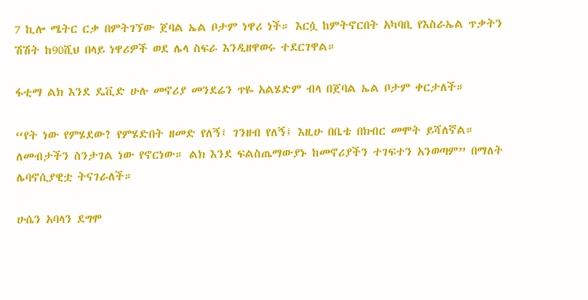7 ኪሎ ሜትር ርቃ በምትገኘው ጀባል ኤል ቦታም ነዋሪ ነች። እርሷ ከምትኖርበት አካባቢ የእስራኤል ጥቃትን ሽሽት ከ90ሺህ በላይ ነዋሪዎች ወደ ሌላ ስፍራ እንዲዘዋወሩ ተደርገዋል።

ፋቲማ ልክ እንደ ዴቪድ ሁሉ መኖሪያ መንደሬን ጥዬ አልሄድም ብላ በጀባል ኤል ቦታም ቀርታለች።

“የት ነው የምሄደው? የምሄድበት ዘመድ የለኝ፤ ገንዘብ የለኝ፤ እዚሁ በቤቴ በክብር መሞት ይሻለኛል። ለመብታችን ስንታገል ነው የኖርነው። ልክ እንደ ፍልስጤማውያኑ ከመኖሪያችን ተገፍተን አንወጣም” በማለት ሌባኖሲያዊቷ ትናገራለች።

ሁሴን አባላን ደግሞ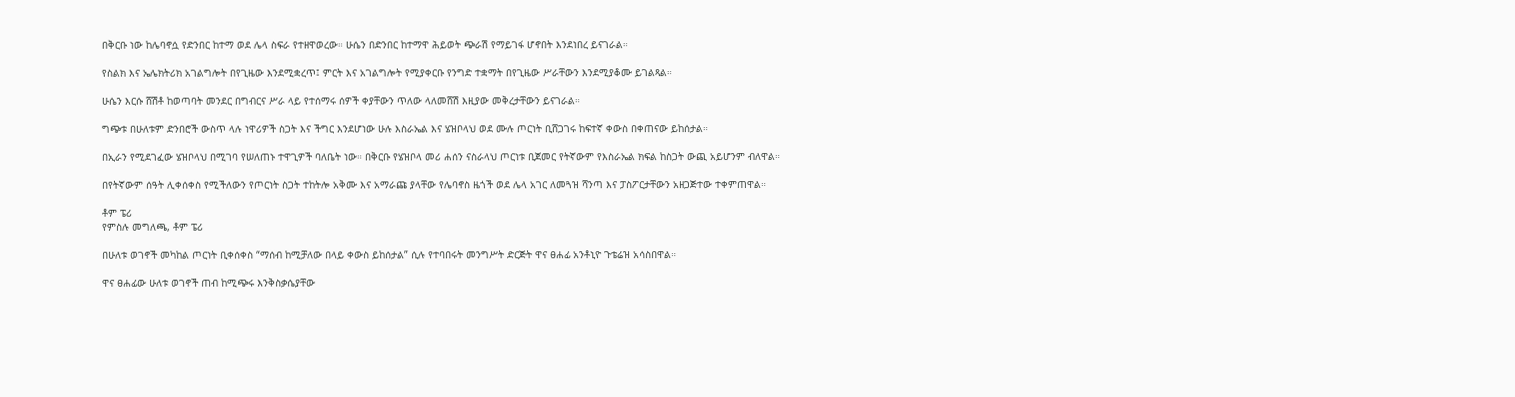በቅርቡ ነው ከሌባኖሷ የድንበር ከተማ ወደ ሌላ ስፍራ የተዘዋወረው። ሁሴን በድንበር ከተማዋ ሕይወት ጭራሽ የማይገፋ ሆኖበት እንደነበረ ይናገራል።

የስልክ እና ኤሌክትሪክ አገልግሎት በየጊዜው እንደሚቋረጥ፤ ምርት እና አገልግሎት የሚያቀርቡ የንግድ ተቋማት በየጊዜው ሥራቸውን እንደሚያቆሙ ይገልጻል።

ሁሴን እርሱ ሸሽቶ ከወጣባት መንደር በግብርና ሥራ ላይ የተሰማሩ ሰዎች ቀያቸውን ጥለው ላለመሸሽ እዚያው መቅረታቸውን ይናገራል።

ግጭቱ በሁለቱም ድንበሮች ውስጥ ላሉ ነዋሪዎች ስጋት እና ችግር እንደሆነው ሁሉ እስራኤል እና ሄዝቦላህ ወደ ሙሉ ጦርነት ቢሸጋገሩ ከፍተኛ ቀውስ በቀጠናው ይከሰታል።

በኢራን የሚደገፈው ሄዝቦላህ በሚገባ የሠለጠኑ ተዋጊዎች ባለቤት ነው። በቅርቡ የሄዝቦላ መሪ ሐሰን ናስራላህ ጦርነቱ ቢጀመር የትኛውም የእስራኤል ክፍል ከስጋት ውጪ አይሆንም ብለዋል።

በየትኛውም ሰዓት ሊቀሰቀስ የሚችለውን የጦርነት ስጋት ተከትሎ አቅሙ እና አማራጩ ያላቸው የሌባኖስ ዜጎች ወደ ሌላ አገር ለመጓዝ ሻንጣ እና ፓስፖርታቸውን አዘጋጅተው ተቀምጠዋል።

ቶም ፔሪ
የምስሉ መግለጫ, ቶም ፔሪ

በሁለቱ ወገኖች መካከል ጦርነት ቢቀሰቀስ “ማሰብ ከሚቻለው በላይ ቀውስ ይከሰታል” ሲሉ የተባበሩት መንግሥት ድርጅት ዋና ፀሐፊ አንቶኒዮ ጉቴሬዝ አሳስበዋል።

ዋና ፀሐፊው ሁለቱ ወገኖች ጠብ ከሚጭሩ እንቅስቃሴያቸው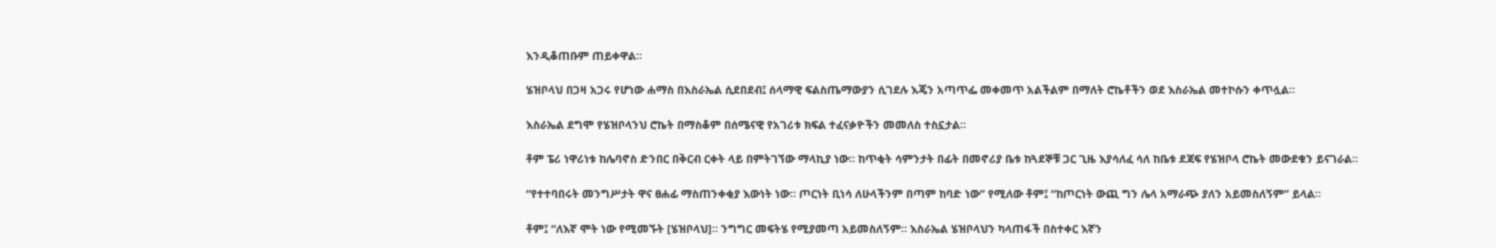እንዲቆጠቡም ጠይቀዋል።

ሄዝቦላህ በጋዛ አጋሩ የሆነው ሐማስ በእስራኤል ሲደበደብ፤ ሰላማዊ ፍልስጤማውያን ሲገደሉ እጄን አጣጥፌ መቀመጥ አልችልም በማለት ሮኬቶችን ወደ እስራኤል መተኮሱን ቀጥሏል።

እስራኤል ደግሞ የሄዝቦላንህ ሮኬት በማስቆም በሰሜናዊ የአገሪቱ ክፍል ተፈናቃዮችን መመለስ ተስኗታል።

ቶም ፔሪ ነዋሪነቱ ከሌባኖስ ድንበር በቅርብ ርቀት ላይ በምትገኘው ማላኪያ ነው። ከጥቂት ሳምንታት በፊት በመኖሪያ ቤቱ ከጓደኞቹ ጋር ጊዜ እያሳለፈ ሳለ ከቤቱ ደጃፍ የሄዝቦላ ሮኬት መውደቁን ይናገራል።

“የተተባበሩት መንግሥታት ዋና ፀሐፊ ማስጠንቀቂያ እውነት ነው። ጦርነት ቢነሳ ለሁላችንም በጣም ከባድ ነው” የሚለው ቶም፤ “ከጦርነት ውጪ ግን ሌላ አማራጭ ያለን አይመስለኝም” ይላል።

ቶም፤ “ለእኛ ሞት ነው የሚመኙት [ሄዝቦላህ]። ንግግር መፍትሄ የሚያመጣ አይመስለኝም። እስራኤል ሄዝቦላህን ካላጠፋች በስተቀር እኛን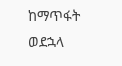ከማጥፋት ወደኋላ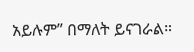አይሉም” በማለት ይናገራል።